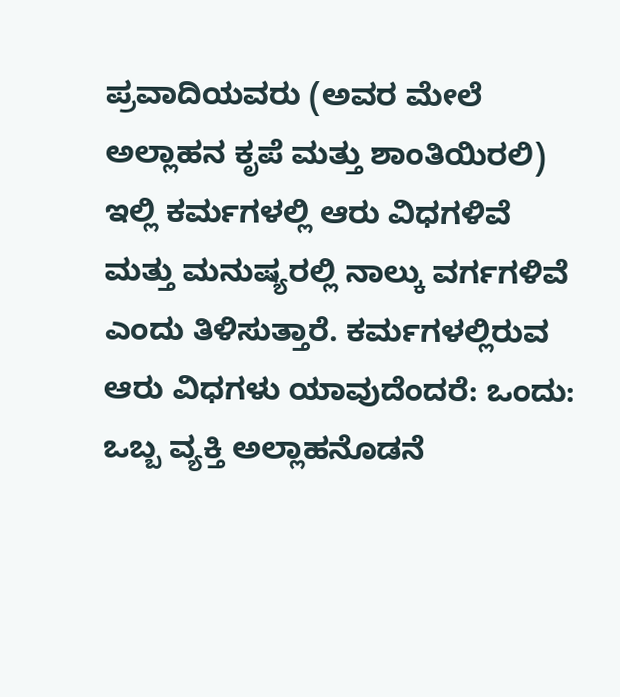ಪ್ರವಾದಿಯವರು (ಅವರ ಮೇಲೆ ಅಲ್ಲಾಹನ ಕೃಪೆ ಮತ್ತು ಶಾಂತಿಯಿರಲಿ) ಇಲ್ಲಿ ಕರ್ಮಗಳಲ್ಲಿ ಆರು ವಿಧಗಳಿವೆ ಮತ್ತು ಮನುಷ್ಯರಲ್ಲಿ ನಾಲ್ಕು ವರ್ಗಗಳಿವೆ ಎಂದು ತಿಳಿಸುತ್ತಾರೆ. ಕರ್ಮಗಳಲ್ಲಿರುವ ಆರು ವಿಧಗಳು ಯಾವುದೆಂದರೆ: ಒಂದು: ಒಬ್ಬ ವ್ಯಕ್ತಿ ಅಲ್ಲಾಹನೊಡನೆ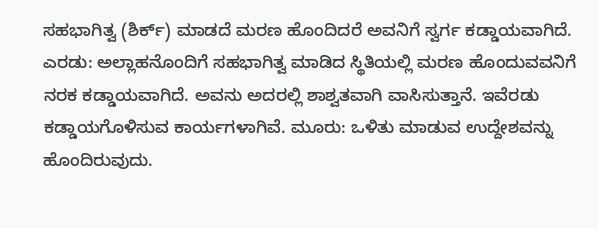ಸಹಭಾಗಿತ್ವ (ಶಿರ್ಕ್) ಮಾಡದೆ ಮರಣ ಹೊಂದಿದರೆ ಅವನಿಗೆ ಸ್ವರ್ಗ ಕಡ್ಡಾಯವಾಗಿದೆ. ಎರಡು: ಅಲ್ಲಾಹನೊಂದಿಗೆ ಸಹಭಾಗಿತ್ವ ಮಾಡಿದ ಸ್ಥಿತಿಯಲ್ಲಿ ಮರಣ ಹೊಂದುವವನಿಗೆ ನರಕ ಕಡ್ಡಾಯವಾಗಿದೆ. ಅವನು ಅದರಲ್ಲಿ ಶಾಶ್ವತವಾಗಿ ವಾಸಿಸುತ್ತಾನೆ. ಇವೆರಡು ಕಡ್ಡಾಯಗೊಳಿಸುವ ಕಾರ್ಯಗಳಾಗಿವೆ. ಮೂರು: ಒಳಿತು ಮಾಡುವ ಉದ್ದೇಶವನ್ನು ಹೊಂದಿರುವುದು.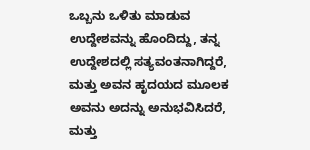ಒಬ್ಬನು ಒಳಿತು ಮಾಡುವ ಉದ್ದೇಶವನ್ನು ಹೊಂದಿದ್ದು, ತನ್ನ ಉದ್ದೇಶದಲ್ಲಿ ಸತ್ಯವಂತನಾಗಿದ್ದರೆ, ಮತ್ತು ಅವನ ಹೃದಯದ ಮೂಲಕ ಅವನು ಅದನ್ನು ಅನುಭವಿಸಿದರೆ, ಮತ್ತು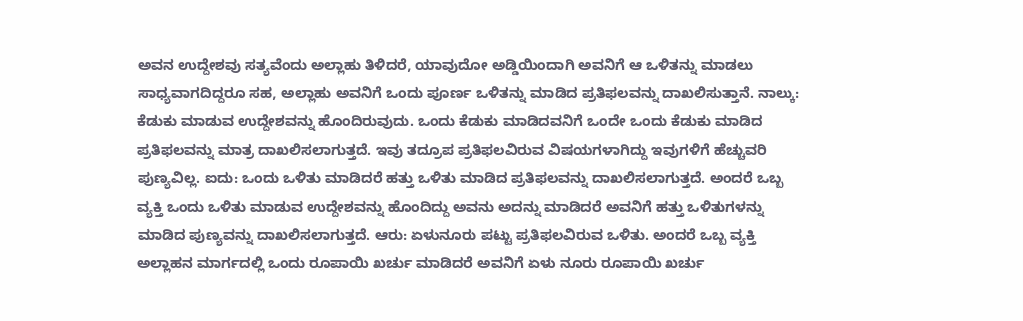ಅವನ ಉದ್ದೇಶವು ಸತ್ಯವೆಂದು ಅಲ್ಲಾಹು ತಿಳಿದರೆ, ಯಾವುದೋ ಅಡ್ಡಿಯಿಂದಾಗಿ ಅವನಿಗೆ ಆ ಒಳಿತನ್ನು ಮಾಡಲು ಸಾಧ್ಯವಾಗದಿದ್ದರೂ ಸಹ, ಅಲ್ಲಾಹು ಅವನಿಗೆ ಒಂದು ಪೂರ್ಣ ಒಳಿತನ್ನು ಮಾಡಿದ ಪ್ರತಿಫಲವನ್ನು ದಾಖಲಿಸುತ್ತಾನೆ. ನಾಲ್ಕು: ಕೆಡುಕು ಮಾಡುವ ಉದ್ದೇಶವನ್ನು ಹೊಂದಿರುವುದು. ಒಂದು ಕೆಡುಕು ಮಾಡಿದವನಿಗೆ ಒಂದೇ ಒಂದು ಕೆಡುಕು ಮಾಡಿದ ಪ್ರತಿಫಲವನ್ನು ಮಾತ್ರ ದಾಖಲಿಸಲಾಗುತ್ತದೆ. ಇವು ತದ್ರೂಪ ಪ್ರತಿಫಲವಿರುವ ವಿಷಯಗಳಾಗಿದ್ದು ಇವುಗಳಿಗೆ ಹೆಚ್ಚುವರಿ ಪುಣ್ಯವಿಲ್ಲ. ಐದು: ಒಂದು ಒಳಿತು ಮಾಡಿದರೆ ಹತ್ತು ಒಳಿತು ಮಾಡಿದ ಪ್ರತಿಫಲವನ್ನು ದಾಖಲಿಸಲಾಗುತ್ತದೆ. ಅಂದರೆ ಒಬ್ಬ ವ್ಯಕ್ತಿ ಒಂದು ಒಳಿತು ಮಾಡುವ ಉದ್ದೇಶವನ್ನು ಹೊಂದಿದ್ದು ಅವನು ಅದನ್ನು ಮಾಡಿದರೆ ಅವನಿಗೆ ಹತ್ತು ಒಳಿತುಗಳನ್ನು ಮಾಡಿದ ಪುಣ್ಯವನ್ನು ದಾಖಲಿಸಲಾಗುತ್ತದೆ. ಆರು: ಏಳುನೂರು ಪಟ್ಟು ಪ್ರತಿಫಲವಿರುವ ಒಳಿತು. ಅಂದರೆ ಒಬ್ಬ ವ್ಯಕ್ತಿ ಅಲ್ಲಾಹನ ಮಾರ್ಗದಲ್ಲಿ ಒಂದು ರೂಪಾಯಿ ಖರ್ಚು ಮಾಡಿದರೆ ಅವನಿಗೆ ಏಳು ನೂರು ರೂಪಾಯಿ ಖರ್ಚು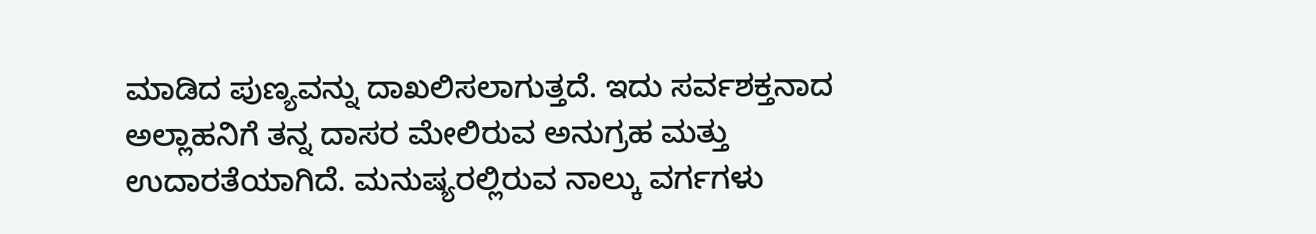ಮಾಡಿದ ಪುಣ್ಯವನ್ನು ದಾಖಲಿಸಲಾಗುತ್ತದೆ. ಇದು ಸರ್ವಶಕ್ತನಾದ ಅಲ್ಲಾಹನಿಗೆ ತನ್ನ ದಾಸರ ಮೇಲಿರುವ ಅನುಗ್ರಹ ಮತ್ತು ಉದಾರತೆಯಾಗಿದೆ. ಮನುಷ್ಯರಲ್ಲಿರುವ ನಾಲ್ಕು ವರ್ಗಗಳು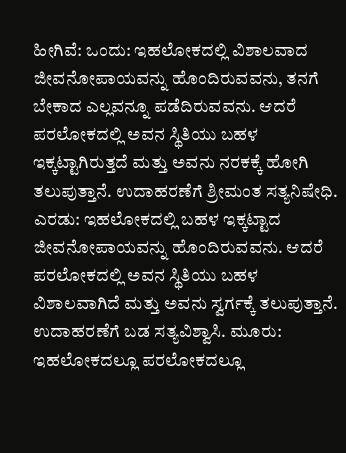ಹೀಗಿವೆ: ಒಂದು: ಇಹಲೋಕದಲ್ಲಿ ವಿಶಾಲವಾದ ಜೀವನೋಪಾಯವನ್ನು ಹೊಂದಿರುವವನು, ತನಗೆ ಬೇಕಾದ ಎಲ್ಲವನ್ನೂ ಪಡೆದಿರುವವನು. ಆದರೆ ಪರಲೋಕದಲ್ಲಿ ಅವನ ಸ್ಥಿತಿಯು ಬಹಳ ಇಕ್ಕಟ್ಟಾಗಿರುತ್ತದೆ ಮತ್ತು ಅವನು ನರಕಕ್ಕೆ ಹೋಗಿ ತಲುಪುತ್ತಾನೆ. ಉದಾಹರಣೆಗೆ ಶ್ರೀಮಂತ ಸತ್ಯನಿಷೇಧಿ. ಎರಡು: ಇಹಲೋಕದಲ್ಲಿ ಬಹಳ ಇಕ್ಕಟ್ಟಾದ ಜೀವನೋಪಾಯವನ್ನು ಹೊಂದಿರುವವನು. ಆದರೆ ಪರಲೋಕದಲ್ಲಿ ಅವನ ಸ್ಥಿತಿಯು ಬಹಳ ವಿಶಾಲವಾಗಿದೆ ಮತ್ತು ಅವನು ಸ್ವರ್ಗಕ್ಕೆ ತಲುಪುತ್ತಾನೆ. ಉದಾಹರಣೆಗೆ ಬಡ ಸತ್ಯವಿಶ್ವಾಸಿ. ಮೂರು: ಇಹಲೋಕದಲ್ಲೂ ಪರಲೋಕದಲ್ಲೂ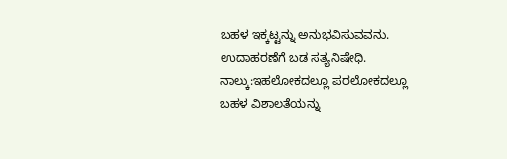ಬಹಳ ಇಕ್ಕಟ್ಟನ್ನು ಅನುಭವಿಸುವವನು. ಉದಾಹರಣೆಗೆ ಬಡ ಸತ್ಯನಿಷೇಧಿ. ನಾಲ್ಕು:ಇಹಲೋಕದಲ್ಲೂ ಪರಲೋಕದಲ್ಲೂ ಬಹಳ ವಿಶಾಲತೆಯನ್ನು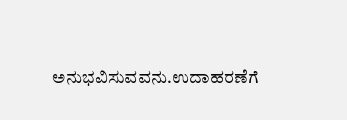ಅನುಭವಿಸುವವನು.ಉದಾಹರಣೆಗೆ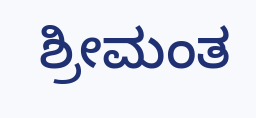ಶ್ರೀಮಂತ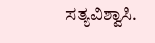ಸತ್ಯವಿಶ್ವಾಸಿ.